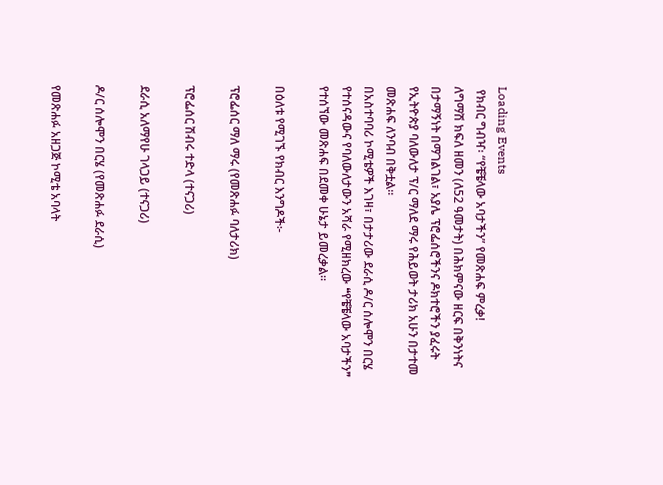Loading Events
 የክብር ግብዣ፡ “የቼቼላው አባታችን” የመጽሐፍ ምረቃ!
ለግማሽ ክፍለ ዘመን (ለ52 ዓመታት) በሕክምናው ዘርፍ በቅንነትና በታማኝነት በማገልገል፣ አያሌ ፕሮፌሰሮችንና ዶክተሮችን ያፈሩት የኢትዮጵያ ባለውለታ ፕ/ር ማለደ ማሩ የሕይወት ታሪክ አሁን በታተመ መጽሐፍ ለንባብ በቅቷል።
በአስተባባሪ ኮሚቴዎች እገዛ፣ በታታሪው ደራሲ ዶ/ር ሰሎሞን በርሄ የተሰናዳውና የባለውለታውን አሻራ የሚዘክረው ❝የቼቼላው አባታችን❞ የተሰኘው መጽሐፍ በደመቀ ሁኔታ ይመረቃል።

በዕለቱ የሚገኙ የክብር እንግዶች፦

ፕሮፌሰር ማለ ማሩ (የመጽሐፉ ባለታሪክ)

ፕሮፌሰር ሽብሩ ተድላ (ተናጋሪ)

ደራሲ አለማየሁ ገላጋይ (ተናጋሪ)

ዶ/ር ሰሎሞን በርሄ (የመጽሐፉ ደራሲ)

የመጽሐፉ አዘጋጅ ኮሚቴ አባላት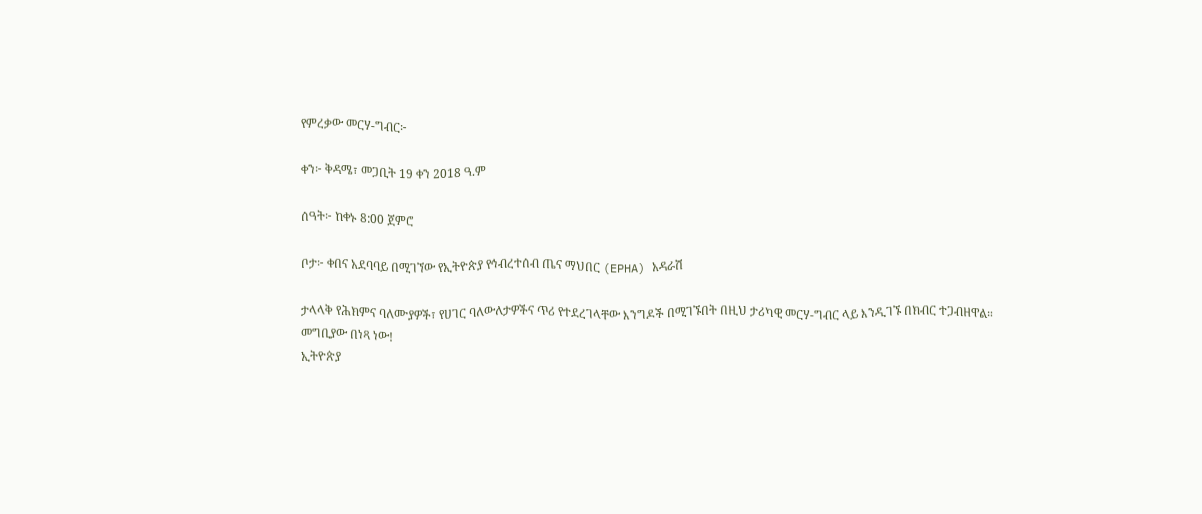የምረቃው መርሃ-ግብር፦

ቀን፦ ቅዳሜ፣ መጋቢት 19 ቀን 2018 ዓ.ም

ሰዓት፦ ከቀኑ 8:00 ጀምሮ

ቦታ፦ ቀበና አደባባይ በሚገኘው የኢትዮጵያ የኅብረተሰብ ጤና ማህበር (EPHA) አዳራሽ

ታላላቅ የሕክምና ባለሙያዎች፣ የሀገር ባለውለታዎችና ጥሪ የተደረገላቸው እንግዶች በሚገኙበት በዚህ ታሪካዊ መርሃ-ግብር ላይ እንዲገኙ በክብር ተጋብዘዋል።
መግቢያው በነጻ ነው!
ኢትዮጵያ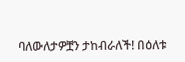ባለውለታዎቿን ታከብራለች! በዕለቱ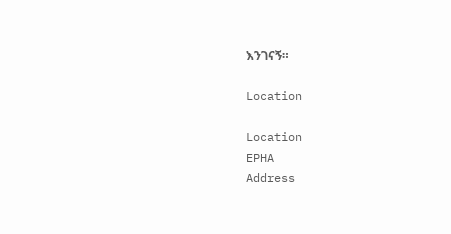እንገናኝ።

Location

Location
EPHA
Address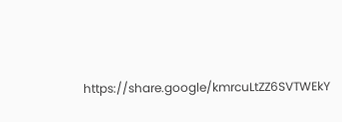https://share.google/kmrcuLtZZ6SVTWEkY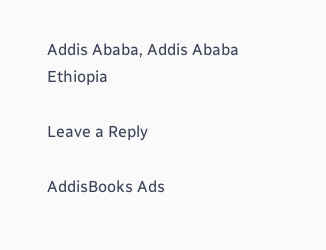Addis Ababa, Addis Ababa Ethiopia

Leave a Reply

AddisBooks Ads